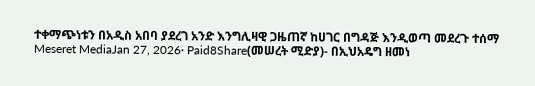ተቀማጭነቱን በአዲስ አበባ ያደረገ አንድ እንግሊዛዊ ጋዜጠኛ ከሀገር በግዳጅ እንዲወጣ መደረጉ ተሰማ Meseret MediaJan 27, 2026∙ Paid8Share(መሠረት ሚድያ)- በኢህአዴግ ዘመነ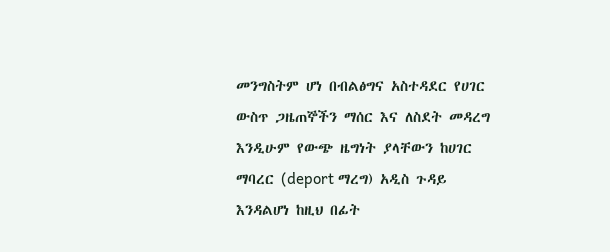መንግስትም ሆነ በብልፅግና አስተዳደር የሀገር ውስጥ ጋዜጠኞችን ማሰር እና ለስደት መዳረግ እንዲሁም የውጭ ዜግነት ያላቸውን ከሀገር ማባረር (deport ማረግ) አዲስ ጉዳይ እንዳልሆነ ከዚህ በፊት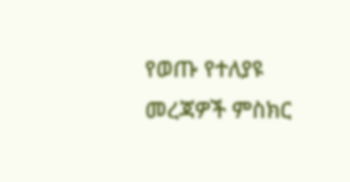የወጡ የተለያዩ መረጃዎች ምስክር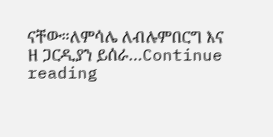ናቸው።ለምሳሌ ለብሉምበርግ እና ዘ ጋርዲያን ይሰራ…Continue reading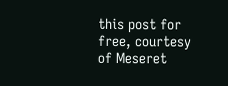this post for free, courtesy of Meseret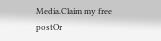Media.Claim my free postOr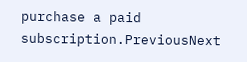purchase a paid subscription.PreviousNext